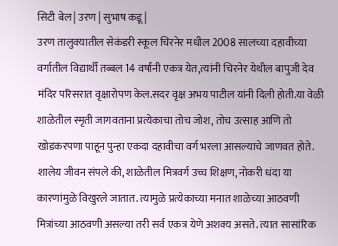सिटी बेल | उरण | सुभाष कडू |
उरण तालुक्यातील सेकंडरी स्कूल चिरनेर मधील 2008 सालच्या दहावीच्या वर्गातील विद्यार्थी तब्बल 14 वर्षांनी एकत्र येत,त्यांनी चिरनेर येथील बापुजी देव मंदिर परिसरात वृक्षारोपण केल.सदर वृक्ष अभय पाटील यांनी दिली होती.या वेळी शाळेतील स्मृती जागवताना प्रत्येकाचा तोच जोश, तोच उत्साह आणि तो खोडकरपणा पाहून पुन्हा एकदा दहावीचा वर्ग भरला आसल्याचे जाणवत होते.
शालेय जीवन संपले की, शाळेतील मित्रवर्ग उच्च शिक्षण, नोकरी धंदा या कारणांमुळे विखुरले जातात. त्यामुळे प्रत्येकाच्या मनात शाळेच्या आठवणी मित्रांच्या आठवणी असल्या तरी सर्व एकत्र येणे अशक्य असते. त्यात सासांरिक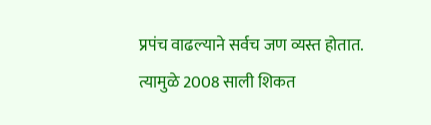प्रपंच वाढल्याने सर्वच जण व्यस्त होतात. त्यामुळे 2008 साली शिकत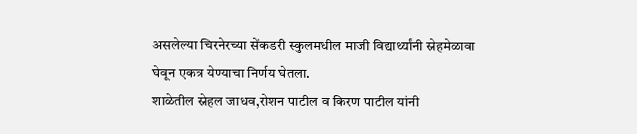असलेल्या चिरनेरच्या सेंकडरी स्कुलमधील माजी विद्यार्थ्यांनी स्नेहमेळावा घेवून एकत्र येण्याचा निर्णय घेतला.
शाळेतील स्नेहल जाधव,रोशन पाटील व किरण पाटील यांनी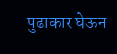पुढाकार घेऊन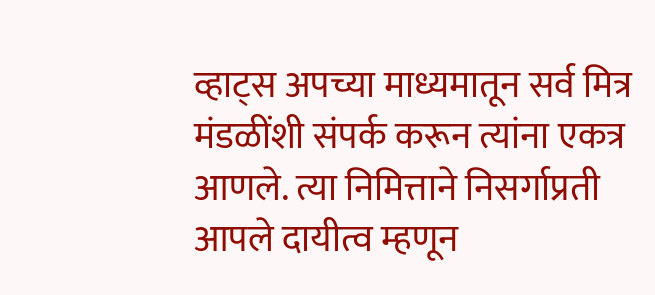व्हाट्स अपच्या माध्यमातून सर्व मित्र मंडळींशी संपर्क करून त्यांना एकत्र आणले. त्या निमित्ताने निसर्गाप्रती आपले दायीत्व म्हणून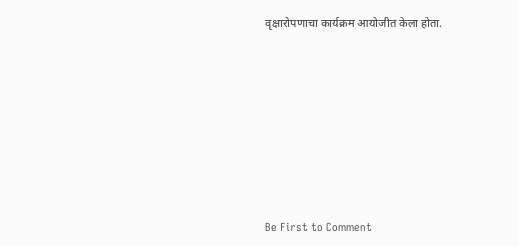वृक्षारोपणाचा कार्यक्रम आयोजीत केला होता.








Be First to Comment